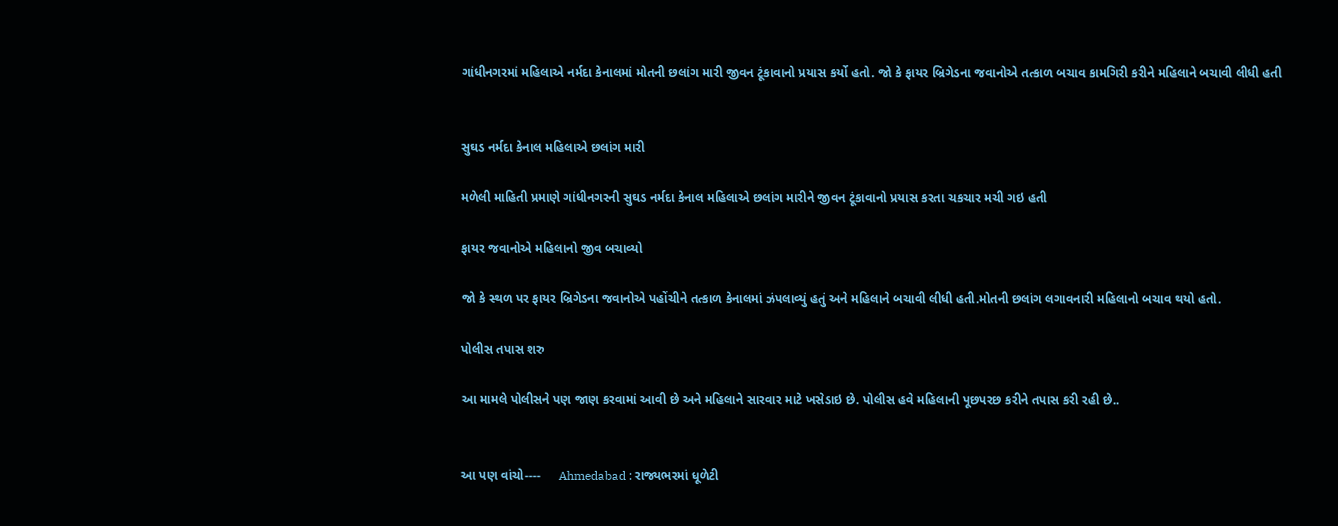ગાંધીનગરમાં મહિલાએ નર્મદા કેનાલમાં મોતની છલાંગ મારી જીવન ટૂંકાવાનો પ્રયાસ કર્યો હતો. જો કે ફાયર બ્રિગેડના જવાનોએ તત્કાળ બચાવ કામગિરી કરીને મહિલાને બચાવી લીધી હતી


સુઘડ નર્મદા કેનાલ મહિલાએ છલાંગ મારી

મળેલી માહિતી પ્રમાણે ગાંધીનગરની સુઘડ નર્મદા કેનાલ મહિલાએ છલાંગ મારીને જીવન ટૂંકાવાનો પ્રયાસ કરતા ચકચાર મચી ગઇ હતી

ફાયર જવાનોએ મહિલાનો જીવ બચાવ્યો

જો કે સ્થળ પર ફાયર બ્રિગેડના જવાનોએ પહોંચીને તત્કાળ કેનાલમાં ઝંપલાવ્યું હતું અને મહિલાને બચાવી લીધી હતી.મોતની છલાંગ લગાવનારી મહિલાનો બચાવ થયો હતો.

પોલીસ તપાસ શરુ

આ મામલે પોલીસને પણ જાણ કરવામાં આવી છે અને મહિલાને સારવાર માટે ખસેડાઇ છે. પોલીસ હવે મહિલાની પૂછપરછ કરીને તપાસ કરી રહી છે..


આ પણ વાંચો----     Ahmedabad : રાજ્યભરમાં ધૂળેટી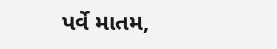પર્વે માતમ,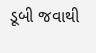ડૂબી જવાથી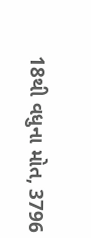18થી વધુના મોત, 3796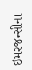ઇમરજન્સીના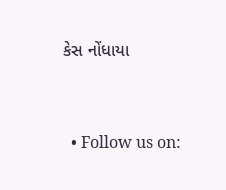કેસ નોંધાયા


  • Follow us on: